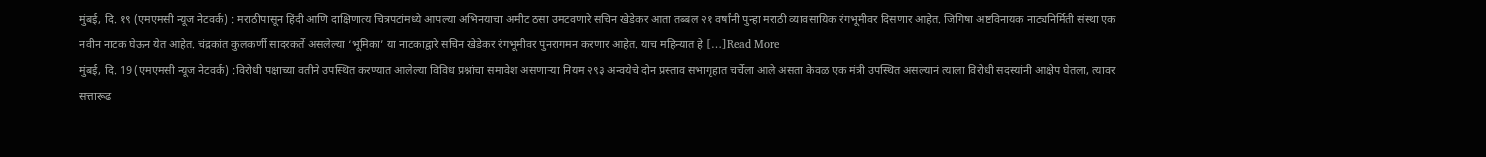मुंबई, दि. १९ (एमएमसी न्यूज नेटवर्क) : मराठीपासून हिंदी आणि दाक्षिणात्य चित्रपटांमध्ये आपल्या अभिनयाचा अमीट ठसा उमटवणारे सचिन खेडेकर आता तब्बल २१ वर्षांनी पुन्हा मराठी व्यावसायिक रंगभूमीवर दिसणार आहेत. जिगिषा अष्टविनायक नाट्यनिर्मिती संस्था एक नवीन नाटक घेऊन येत आहेत. चंद्रकांत कुलकर्णी सादरकर्ते असलेल्या ‘भूमिका’ या नाटकाद्वारे सचिन खेडेकर रंगभूमीवर पुनरागमन करणार आहेत. याच महिन्यात हे […]Read More
मुंबई, दि. 19 (एमएमसी न्यूज नेटवर्क) :विरोधी पक्षाच्या वतीने उपस्थित करण्यात आलेल्या विविध प्रश्नांचा समावेश असणाऱ्या नियम २९३ अन्वयेचे दोन प्रस्ताव सभागृहात चर्चेला आले असता केवळ एक मंत्री उपस्थित असल्यानं त्याला विरोधी सदस्यांनी आक्षेप घेतला, त्यावर सत्तारूढ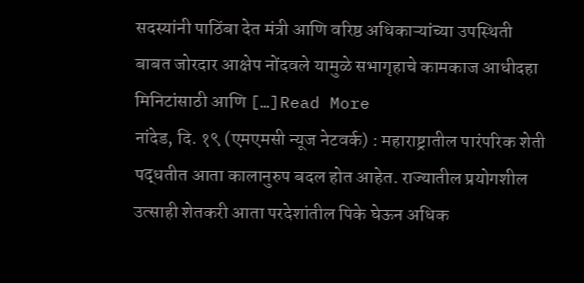सदस्यांनी पाठिंबा देत मंत्री आणि वरिष्ठ अधिकाऱ्यांच्या उपस्थिती बाबत जोरदार आक्षेप नोंदवले यामुळे सभागृहाचे कामकाज आधीदहा मिनिटांसाठी आणि […]Read More
नांदेड, दि. १९ (एमएमसी न्यूज नेटवर्क) : महाराष्ट्रातील पारंपरिक शेती पद्धतीत आता कालानुरुप बदल होत आहेत. राज्यातील प्रयोगशील उत्साही शेतकरी आता परदेशांतील पिके घेऊन अधिक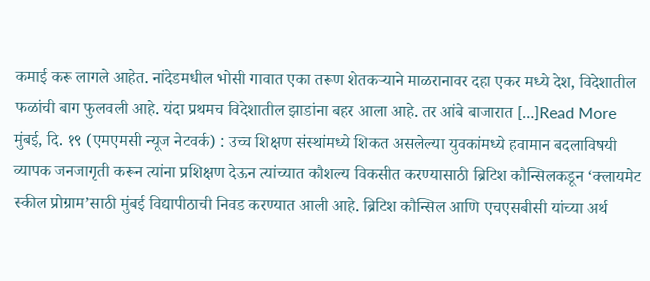कमाई करू लागले आहेत. नांदेडमधील भोसी गावात एका तरूण शेतकऱ्याने माळरानावर दहा एकर मध्ये देश, विदेशातील फळांची बाग फुलवली आहे. यंदा प्रथमच विदेशातील झाडांना बहर आला आहे. तर आंबे बाजारात […]Read More
मुंबई, दि. १९ (एमएमसी न्यूज नेटवर्क) : उच्च शिक्षण संस्थांमध्ये शिकत असलेल्या युवकांमध्ये हवामान बदलाविषयी व्यापक जनजागृती करून त्यांना प्रशिक्षण देऊन त्यांच्यात कौशल्य विकसीत करण्यासाठी ब्रिटिश कौन्सिलकडून ‘क्लायमेट स्कील प्रोग्राम’साठी मुंबई विद्यापीठाची निवड करण्यात आली आहे. ब्रिटिश कौन्सिल आणि एचएसबीसी यांच्या अर्थ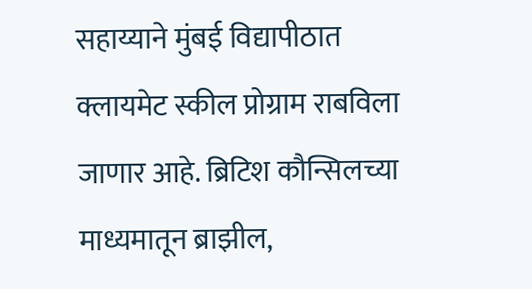सहाय्याने मुंबई विद्यापीठात क्लायमेट स्कील प्रोग्राम राबविला जाणार आहे. ब्रिटिश कौन्सिलच्या माध्यमातून ब्राझील,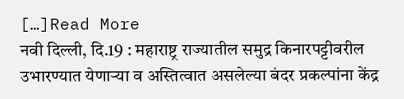[…]Read More
नवी दिल्ली, दि.19 : महाराष्ट्र राज्यातील समुद्र किनारपट्टीवरील उभारण्यात येणाऱ्या व अस्तित्वात असलेल्या बंदर प्रकल्पांना केंद्र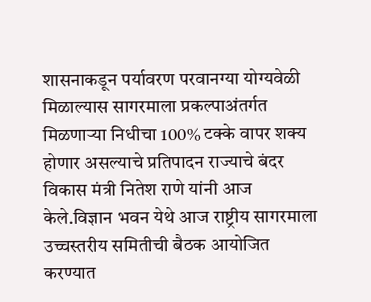शासनाकडून पर्यावरण परवानग्या योग्यवेळी मिळाल्यास सागरमाला प्रकल्पाअंतर्गत मिळणाऱ्या निधीचा 100% टक्के वापर शक्य होणार असल्याचे प्रतिपादन राज्याचे बंदर विकास मंत्री नितेश राणे यांनी आज केले.विज्ञान भवन येथे आज राष्ट्रीय सागरमाला उच्चस्तरीय समितीची बैठक आयोजित करण्यात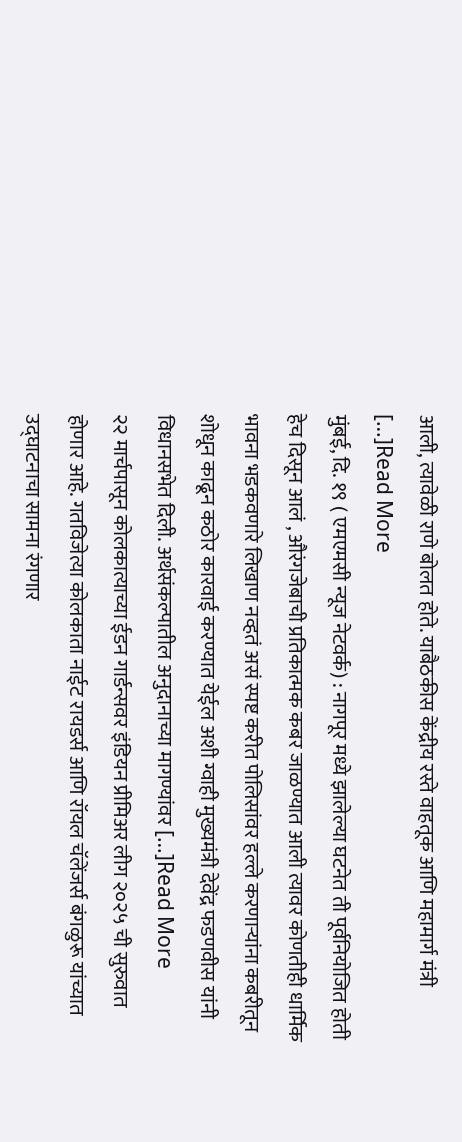आली, त्यावेळी राणे बोलत होते. याबैठकीस केंद्रीय रस्ते वाहतूक आणि महामार्ग मंत्री […]Read More
मुंबई, दि. १९ ( एमएमसी न्यूज नेटवर्क) : नागपूर मध्ये झालेल्या घटनेत ती पूर्वनियोजित होती हेच दिसून आलं , औरंगजेबाची प्रतिकात्मक कबर जाळण्यात आली त्यावर कोणतीही धार्मिक भावना भडकवणारे लिखाण नव्हतं असं स्पष्ट करीत पोलिसांवर हल्ले करणाऱ्यांना कबरीतून शोधून काढून कठोर कारवाई करण्यात येईल अशी ग्वाही मुख्यमंत्री देवेंद्र फडणवीस यांनी विधानसभेत दिली. अर्थसंकल्पातील अनुदानाच्या मागण्यांवर […]Read More
२२ मार्चपासून कोलकात्याच्या ईडन गार्डन्सवर इंडियन प्रीमिअर लीग २०२५ ची सुरुवात होणार आहे. गतविजेत्या कोलकाता नाईट रायडर्स आणि रॉयल चॅलेंजर्स बंगळुरू यांच्यात उद्घाटनाचा सामना रंगणार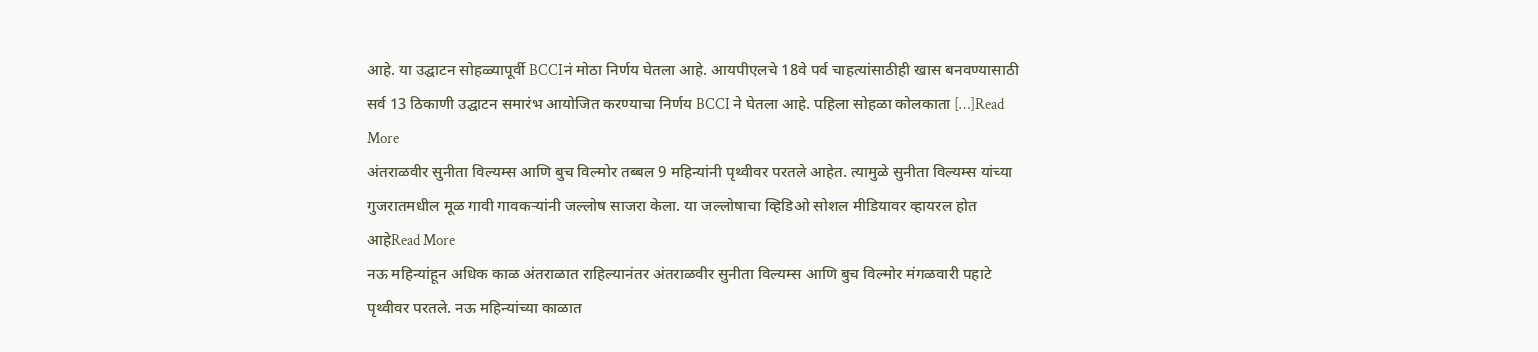आहे. या उद्घाटन सोहळ्यापूर्वी BCCIनं मोठा निर्णय घेतला आहे. आयपीएलचे 18वे पर्व चाहत्यांसाठीही खास बनवण्यासाठी सर्व 13 ठिकाणी उद्घाटन समारंभ आयोजित करण्याचा निर्णय BCCI ने घेतला आहे. पहिला सोहळा कोलकाता […]Read More
अंतराळवीर सुनीता विल्यम्स आणि बुच विल्मोर तब्बल 9 महिन्यांनी पृथ्वीवर परतले आहेत. त्यामुळे सुनीता विल्यम्स यांच्या गुजरातमधील मूळ गावी गावकऱ्यांनी जल्लोष साजरा केला. या जल्लोषाचा व्हिडिओ सोशल मीडियावर व्हायरल होत आहेRead More
नऊ महिन्यांहून अधिक काळ अंतराळात राहिल्यानंतर अंतराळवीर सुनीता विल्यम्स आणि बुच विल्मोर मंगळवारी पहाटे पृथ्वीवर परतले. नऊ महिन्यांच्या काळात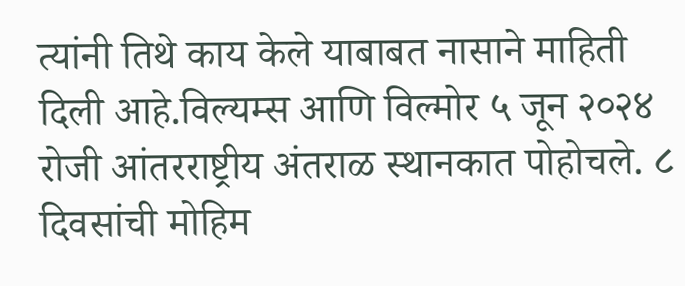त्यांनी तिथे काय केले याबाबत नासाने माहिती दिली आहे.विल्यम्स आणि विल्मोर ५ जून २०२४ रोजी आंतरराष्ट्रीय अंतराळ स्थानकात पोहोचले. ८ दिवसांची मोहिम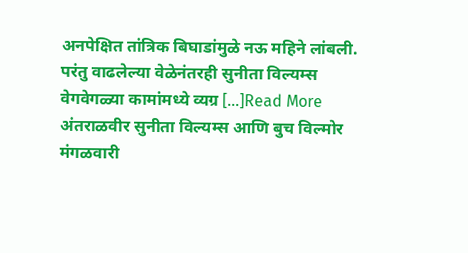अनपेक्षित तांत्रिक बिघाडांमुळे नऊ महिने लांबली. परंतु वाढलेल्या वेळेनंतरही सुनीता विल्यम्स वेगवेगळ्या कामांमध्ये व्यग्र […]Read More
अंतराळवीर सुनीता विल्यम्स आणि बुच विल्मोर मंगळवारी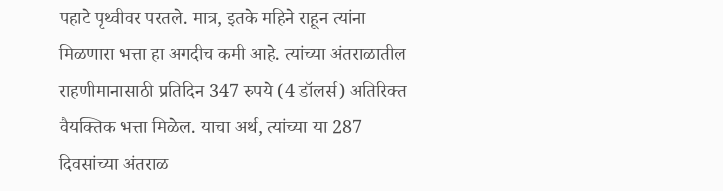पहाटे पृथ्वीवर परतले. मात्र, इतके महिने राहून त्यांना मिळणारा भत्ता हा अगदीच कमी आहे. त्यांच्या अंतराळातील राहणीमानासाठी प्रतिदिन 347 रुपये (4 डॉलर्स) अतिरिक्त वैयक्तिक भत्ता मिळेल. याचा अर्थ, त्यांच्या या 287 दिवसांच्या अंतराळ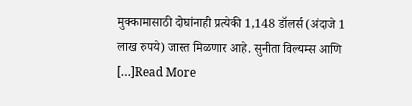मुक्कामासाठी दोघांनाही प्रत्येकी 1,148 डॉलर्स (अंदाजे 1 लाख रुपये) जास्त मिळणार आहे. सुनीता विल्यम्स आणि […]Read More